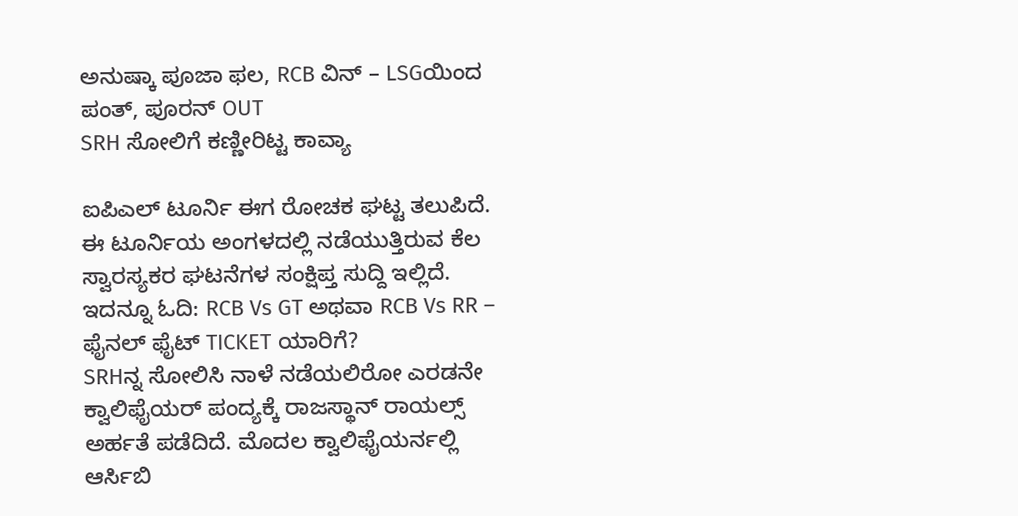ಅನುಷ್ಕಾ ಪೂಜಾ ಫಲ, RCB ವಿನ್ – LSGಯಿಂದ ಪಂತ್, ಪೂರನ್ OUT
SRH ಸೋಲಿಗೆ ಕಣ್ಣೀರಿಟ್ಟ ಕಾವ್ಯಾ

ಐಪಿಎಲ್ ಟೂರ್ನಿ ಈಗ ರೋಚಕ ಘಟ್ಟ ತಲುಪಿದೆ. ಈ ಟೂರ್ನಿಯ ಅಂಗಳದಲ್ಲಿ ನಡೆಯುತ್ತಿರುವ ಕೆಲ ಸ್ವಾರಸ್ಯಕರ ಘಟನೆಗಳ ಸಂಕ್ಷಿಪ್ತ ಸುದ್ದಿ ಇಲ್ಲಿದೆ.
ಇದನ್ನೂ ಓದಿ: RCB Vs GT ಅಥವಾ RCB Vs RR – ಫೈನಲ್ ಫೈಟ್ TICKET ಯಾರಿಗೆ?
SRHನ್ನ ಸೋಲಿಸಿ ನಾಳೆ ನಡೆಯಲಿರೋ ಎರಡನೇ ಕ್ವಾಲಿಫೈಯರ್ ಪಂದ್ಯಕ್ಕೆ ರಾಜಸ್ಥಾನ್ ರಾಯಲ್ಸ್ ಅರ್ಹತೆ ಪಡೆದಿದೆ. ಮೊದಲ ಕ್ವಾಲಿಫೈಯರ್ನಲ್ಲಿ ಆರ್ಸಿಬಿ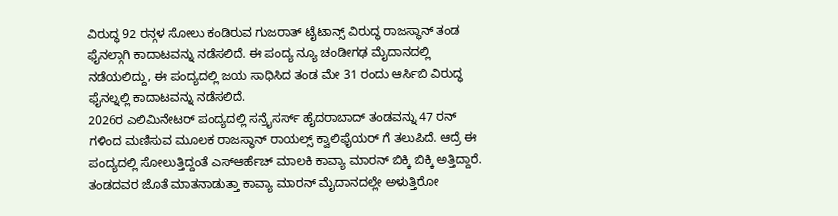ವಿರುದ್ಧ 92 ರನ್ಗಳ ಸೋಲು ಕಂಡಿರುವ ಗುಜರಾತ್ ಟೈಟಾನ್ಸ್ ವಿರುದ್ಧ ರಾಜಸ್ಥಾನ್ ತಂಡ ಫೈನಲ್ಗಾಗಿ ಕಾದಾಟವನ್ನು ನಡೆಸಲಿದೆ. ಈ ಪಂದ್ಯ ನ್ಯೂ ಚಂಡೀಗಢ ಮೈದಾನದಲ್ಲಿ ನಡೆಯಲಿದ್ದು, ಈ ಪಂದ್ಯದಲ್ಲಿ ಜಯ ಸಾಧಿಸಿದ ತಂಡ ಮೇ 31 ರಂದು ಆರ್ಸಿಬಿ ವಿರುದ್ಧ ಫೈನಲ್ನಲ್ಲಿ ಕಾದಾಟವನ್ನು ನಡೆಸಲಿದೆ.
2026ರ ಎಲಿಮಿನೇಟರ್ ಪಂದ್ಯದಲ್ಲಿ ಸನ್ರೈಸರ್ಸ್ ಹೈದರಾಬಾದ್ ತಂಡವನ್ನು 47 ರನ್ ಗಳಿಂದ ಮಣಿಸುವ ಮೂಲಕ ರಾಜಸ್ಥಾನ್ ರಾಯಲ್ಸ್ ಕ್ವಾಲಿಫೈಯರ್ ಗೆ ತಲುಪಿದೆ. ಆದ್ರೆ ಈ ಪಂದ್ಯದಲ್ಲಿ ಸೋಲುತ್ತಿದ್ದಂತೆ ಎಸ್ಆರ್ಹೆಚ್ ಮಾಲಕಿ ಕಾವ್ಯಾ ಮಾರನ್ ಬಿಕ್ಕಿ ಬಿಕ್ಕಿ ಅತ್ತಿದ್ದಾರೆ. ತಂಡದವರ ಜೊತೆ ಮಾತನಾಡುತ್ತಾ ಕಾವ್ಯಾ ಮಾರನ್ ಮೈದಾನದಲ್ಲೇ ಅಳುತ್ತಿರೋ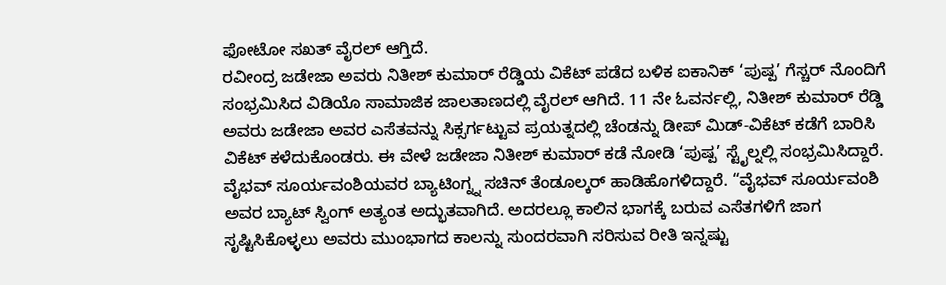ಫೋಟೋ ಸಖತ್ ವೈರಲ್ ಆಗ್ತಿದೆ.
ರವೀಂದ್ರ ಜಡೇಜಾ ಅವರು ನಿತೀಶ್ ಕುಮಾರ್ ರೆಡ್ಡಿಯ ವಿಕೆಟ್ ಪಡೆದ ಬಳಿಕ ಐಕಾನಿಕ್ ‘ಪುಷ್ಪ’ ಗೆಸ್ಚರ್ ನೊಂದಿಗೆ ಸಂಭ್ರಮಿಸಿದ ವಿಡಿಯೊ ಸಾಮಾಜಿಕ ಜಾಲತಾಣದಲ್ಲಿ ವೈರಲ್ ಆಗಿದೆ. 11 ನೇ ಓವರ್ನಲ್ಲಿ, ನಿತೀಶ್ ಕುಮಾರ್ ರೆಡ್ಡಿ ಅವರು ಜಡೇಜಾ ಅವರ ಎಸೆತವನ್ನು ಸಿಕ್ಸರ್ಗಟ್ಟುವ ಪ್ರಯತ್ನದಲ್ಲಿ ಚೆಂಡನ್ನು ಡೀಪ್ ಮಿಡ್-ವಿಕೆಟ್ ಕಡೆಗೆ ಬಾರಿಸಿ ವಿಕೆಟ್ ಕಳೆದುಕೊಂಡರು. ಈ ವೇಳೆ ಜಡೇಜಾ ನಿತೀಶ್ ಕುಮಾರ್ ಕಡೆ ನೋಡಿ ‘ಪುಷ್ಪ’ ಸ್ಟೈಲ್ನಲ್ಲಿ ಸಂಭ್ರಮಿಸಿದ್ದಾರೆ.
ವೈಭವ್ ಸೂರ್ಯವಂಶಿಯವರ ಬ್ಯಾಟಿಂಗ್ನ್ನ ಸಚಿನ್ ತೆಂಡೂಲ್ಕರ್ ಹಾಡಿಹೊಗಳಿದ್ದಾರೆ. “ವೈಭವ್ ಸೂರ್ಯವಂಶಿ ಅವರ ಬ್ಯಾಟ್ ಸ್ವಿಂಗ್ ಅತ್ಯಂತ ಅದ್ಭುತವಾಗಿದೆ. ಅದರಲ್ಲೂ ಕಾಲಿನ ಭಾಗಕ್ಕೆ ಬರುವ ಎಸೆತಗಳಿಗೆ ಜಾಗ ಸೃಷ್ಟಿಸಿಕೊಳ್ಳಲು ಅವರು ಮುಂಭಾಗದ ಕಾಲನ್ನು ಸುಂದರವಾಗಿ ಸರಿಸುವ ರೀತಿ ಇನ್ನಷ್ಟು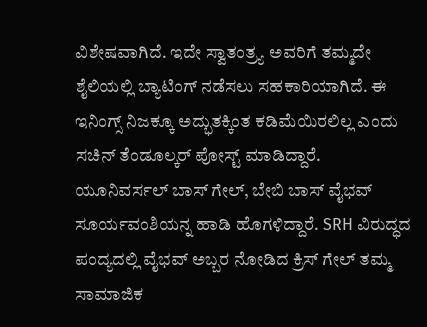ವಿಶೇಷವಾಗಿದೆ. ಇದೇ ಸ್ವಾತಂತ್ರ್ಯ ಅವರಿಗೆ ತಮ್ಮದೇ ಶೈಲಿಯಲ್ಲಿ ಬ್ಯಾಟಿಂಗ್ ನಡೆಸಲು ಸಹಕಾರಿಯಾಗಿದೆ. ಈ ಇನಿಂಗ್ಸ್ ನಿಜಕ್ಕೂ ಅದ್ಭುತಕ್ಕಿಂತ ಕಡಿಮೆಯಿರಲಿಲ್ಲ ಎಂದು ಸಚಿನ್ ತೆಂಡೂಲ್ಕರ್ ಪೋಸ್ಟ್ ಮಾಡಿದ್ದಾರೆ.
ಯೂನಿವರ್ಸಲ್ ಬಾಸ್ ಗೇಲ್, ಬೇಬಿ ಬಾಸ್ ವೈಭವ್ ಸೂರ್ಯವಂಶಿಯನ್ನ ಹಾಡಿ ಹೊಗಳಿದ್ದಾರೆ. SRH ವಿರುದ್ಧದ ಪಂದ್ಯದಲ್ಲಿ ವೈಭವ್ ಅಬ್ಬರ ನೋಡಿದ ಕ್ರಿಸ್ ಗೇಲ್ ತಮ್ಮ ಸಾಮಾಜಿಕ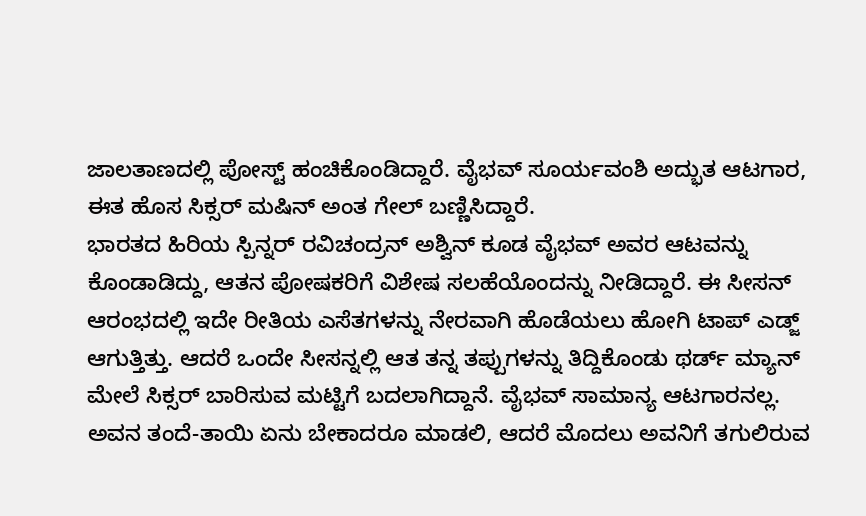ಜಾಲತಾಣದಲ್ಲಿ ಪೋಸ್ಟ್ ಹಂಚಿಕೊಂಡಿದ್ದಾರೆ. ವೈಭವ್ ಸೂರ್ಯವಂಶಿ ಅದ್ಭುತ ಆಟಗಾರ, ಈತ ಹೊಸ ಸಿಕ್ಸರ್ ಮಷಿನ್ ಅಂತ ಗೇಲ್ ಬಣ್ಣಿಸಿದ್ದಾರೆ.
ಭಾರತದ ಹಿರಿಯ ಸ್ಪಿನ್ನರ್ ರವಿಚಂದ್ರನ್ ಅಶ್ವಿನ್ ಕೂಡ ವೈಭವ್ ಅವರ ಆಟವನ್ನು ಕೊಂಡಾಡಿದ್ದು, ಆತನ ಪೋಷಕರಿಗೆ ವಿಶೇಷ ಸಲಹೆಯೊಂದನ್ನು ನೀಡಿದ್ದಾರೆ. ಈ ಸೀಸನ್ ಆರಂಭದಲ್ಲಿ ಇದೇ ರೀತಿಯ ಎಸೆತಗಳನ್ನು ನೇರವಾಗಿ ಹೊಡೆಯಲು ಹೋಗಿ ಟಾಪ್ ಎಡ್ಜ್ ಆಗುತ್ತಿತ್ತು. ಆದರೆ ಒಂದೇ ಸೀಸನ್ನಲ್ಲಿ ಆತ ತನ್ನ ತಪ್ಪುಗಳನ್ನು ತಿದ್ದಿಕೊಂಡು ಥರ್ಡ್ ಮ್ಯಾನ್ ಮೇಲೆ ಸಿಕ್ಸರ್ ಬಾರಿಸುವ ಮಟ್ಟಿಗೆ ಬದಲಾಗಿದ್ದಾನೆ. ವೈಭವ್ ಸಾಮಾನ್ಯ ಆಟಗಾರನಲ್ಲ. ಅವನ ತಂದೆ-ತಾಯಿ ಏನು ಬೇಕಾದರೂ ಮಾಡಲಿ, ಆದರೆ ಮೊದಲು ಅವನಿಗೆ ತಗುಲಿರುವ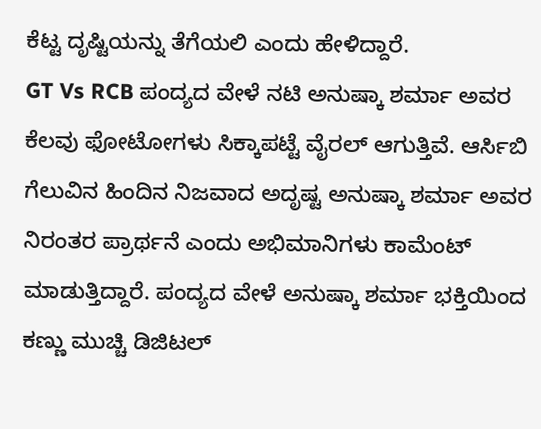ಕೆಟ್ಟ ದೃಷ್ಟಿಯನ್ನು ತೆಗೆಯಲಿ ಎಂದು ಹೇಳಿದ್ದಾರೆ.
GT Vs RCB ಪಂದ್ಯದ ವೇಳೆ ನಟಿ ಅನುಷ್ಕಾ ಶರ್ಮಾ ಅವರ ಕೆಲವು ಫೋಟೋಗಳು ಸಿಕ್ಕಾಪಟ್ಟೆ ವೈರಲ್ ಆಗುತ್ತಿವೆ. ಆರ್ಸಿಬಿ ಗೆಲುವಿನ ಹಿಂದಿನ ನಿಜವಾದ ಅದೃಷ್ಟ ಅನುಷ್ಕಾ ಶರ್ಮಾ ಅವರ ನಿರಂತರ ಪ್ರಾರ್ಥನೆ ಎಂದು ಅಭಿಮಾನಿಗಳು ಕಾಮೆಂಟ್ ಮಾಡುತ್ತಿದ್ದಾರೆ. ಪಂದ್ಯದ ವೇಳೆ ಅನುಷ್ಕಾ ಶರ್ಮಾ ಭಕ್ತಿಯಿಂದ ಕಣ್ಣು ಮುಚ್ಚಿ ಡಿಜಿಟಲ್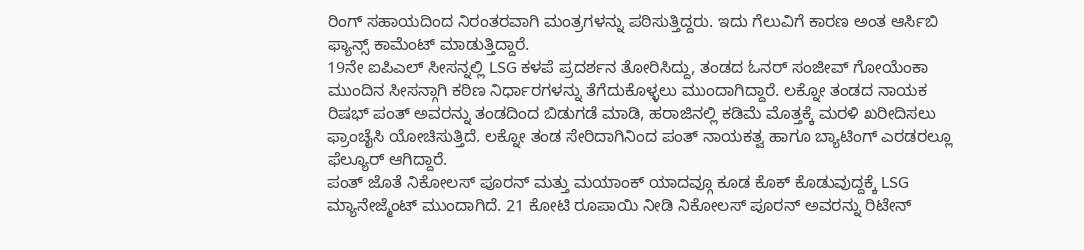ರಿಂಗ್ ಸಹಾಯದಿಂದ ನಿರಂತರವಾಗಿ ಮಂತ್ರಗಳನ್ನು ಪಠಿಸುತ್ತಿದ್ದರು. ಇದು ಗೆಲುವಿಗೆ ಕಾರಣ ಅಂತ ಆರ್ಸಿಬಿ ಫ್ಯಾನ್ಸ್ ಕಾಮೆಂಟ್ ಮಾಡುತ್ತಿದ್ದಾರೆ.
19ನೇ ಐಪಿಎಲ್ ಸೀಸನ್ನಲ್ಲಿ LSG ಕಳಪೆ ಪ್ರದರ್ಶನ ತೋರಿಸಿದ್ದು, ತಂಡದ ಓನರ್ ಸಂಜೀವ್ ಗೋಯೆಂಕಾ ಮುಂದಿನ ಸೀಸನ್ಗಾಗಿ ಕಠಿಣ ನಿರ್ಧಾರಗಳನ್ನು ತೆಗೆದುಕೊಳ್ಳಲು ಮುಂದಾಗಿದ್ದಾರೆ. ಲಕ್ನೋ ತಂಡದ ನಾಯಕ ರಿಷಭ್ ಪಂತ್ ಅವರನ್ನು ತಂಡದಿಂದ ಬಿಡುಗಡೆ ಮಾಡಿ, ಹರಾಜಿನಲ್ಲಿ ಕಡಿಮೆ ಮೊತ್ತಕ್ಕೆ ಮರಳಿ ಖರೀದಿಸಲು ಫ್ರಾಂಚೈಸಿ ಯೋಚಿಸುತ್ತಿದೆ. ಲಕ್ನೋ ತಂಡ ಸೇರಿದಾಗಿನಿಂದ ಪಂತ್ ನಾಯಕತ್ವ ಹಾಗೂ ಬ್ಯಾಟಿಂಗ್ ಎರಡರಲ್ಲೂ ಫೆಲ್ಯೂರ್ ಆಗಿದ್ದಾರೆ.
ಪಂತ್ ಜೊತೆ ನಿಕೋಲಸ್ ಪೂರನ್ ಮತ್ತು ಮಯಾಂಕ್ ಯಾದವ್ಗೂ ಕೂಡ ಕೊಕ್ ಕೊಡುವುದ್ದಕ್ಕೆ LSG ಮ್ಯಾನೇಜ್ಮೆಂಟ್ ಮುಂದಾಗಿದೆ. 21 ಕೋಟಿ ರೂಪಾಯಿ ನೀಡಿ ನಿಕೋಲಸ್ ಪೂರನ್ ಅವರನ್ನು ರಿಟೇನ್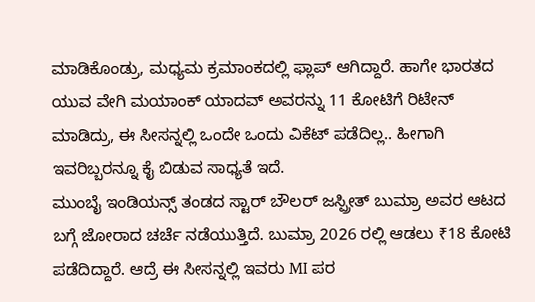ಮಾಡಿಕೊಂಡ್ರು, ಮಧ್ಯಮ ಕ್ರಮಾಂಕದಲ್ಲಿ ಫ್ಲಾಪ್ ಆಗಿದ್ದಾರೆ. ಹಾಗೇ ಭಾರತದ ಯುವ ವೇಗಿ ಮಯಾಂಕ್ ಯಾದವ್ ಅವರನ್ನು 11 ಕೋಟಿಗೆ ರಿಟೇನ್ ಮಾಡಿದ್ರು, ಈ ಸೀಸನ್ನಲ್ಲಿ ಒಂದೇ ಒಂದು ವಿಕೆಟ್ ಪಡೆದಿಲ್ಲ.. ಹೀಗಾಗಿ ಇವರಿಬ್ಬರನ್ನೂ ಕೈ ಬಿಡುವ ಸಾಧ್ಯತೆ ಇದೆ.
ಮುಂಬೈ ಇಂಡಿಯನ್ಸ್ ತಂಡದ ಸ್ಟಾರ್ ಬೌಲರ್ ಜಸ್ಪ್ರೀತ್ ಬುಮ್ರಾ ಅವರ ಆಟದ ಬಗ್ಗೆ ಜೋರಾದ ಚರ್ಚೆ ನಡೆಯುತ್ತಿದೆ. ಬುಮ್ರಾ 2026 ರಲ್ಲಿ ಆಡಲು ₹18 ಕೋಟಿ ಪಡೆದಿದ್ದಾರೆ. ಆದ್ರೆ ಈ ಸೀಸನ್ನಲ್ಲಿ ಇವರು MI ಪರ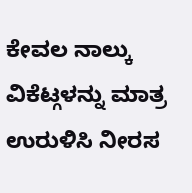ಕೇವಲ ನಾಲ್ಕು ವಿಕೆಟ್ಗಳನ್ನು ಮಾತ್ರ ಉರುಳಿಸಿ ನೀರಸ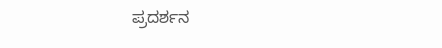ಪ್ರದರ್ಶನ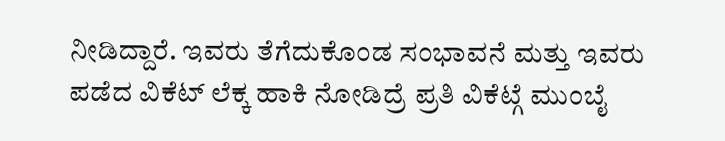ನೀಡಿದ್ದಾರೆ. ಇವರು ತೆಗೆದುಕೊಂಡ ಸಂಭಾವನೆ ಮತ್ತು ಇವರು ಪಡೆದ ವಿಕೆಟ್ ಲೆಕ್ಕ ಹಾಕಿ ನೋಡಿದ್ರೆ ಪ್ರತಿ ವಿಕೆಟ್ಗೆ ಮುಂಬೈ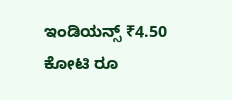ಇಂಡಿಯನ್ಸ್ ₹4.50 ಕೋಟಿ ರೂ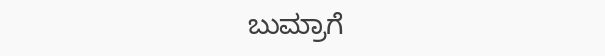ಬುಮ್ರಾಗೆ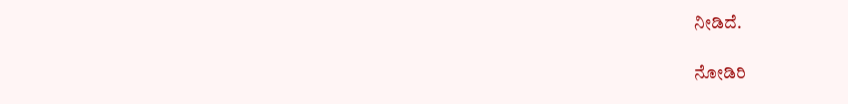ನೀಡಿದೆ.

ನೋಡಿರಿ